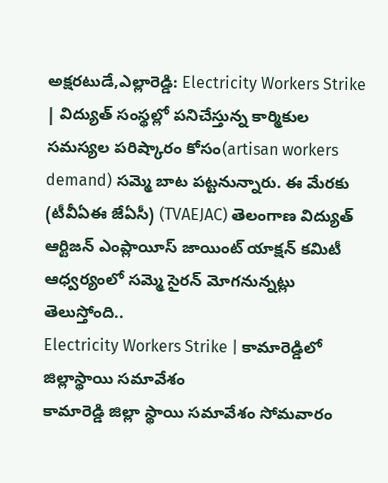అక్షరటుడే,ఎల్లారెడ్డి: Electricity Workers Strike | విద్యుత్ సంస్థల్లో పనిచేస్తున్న కార్మికుల సమస్యల పరిష్కారం కోసం(artisan workers demand) సమ్మె బాట పట్టనున్నారు. ఈ మేరకు (టీవీఏఈ జేఏసీ) (TVAEJAC) తెలంగాణ విద్యుత్ ఆర్టిజన్ ఎంప్లాయీస్ జాయింట్ యాక్షన్ కమిటీ ఆధ్వర్యంలో సమ్మె సైరన్ మోగనున్నట్లు తెలుస్తోంది..
Electricity Workers Strike | కామారెడ్డిలో జిల్లాస్థాయి సమావేశం
కామారెడ్డి జిల్లా స్థాయి సమావేశం సోమవారం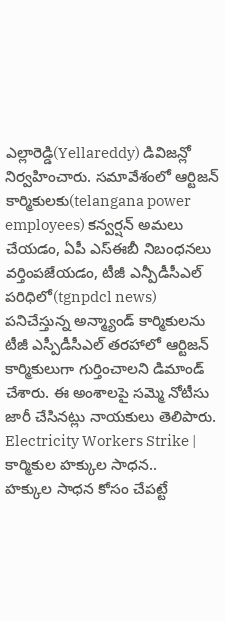ఎల్లారెడ్డి(Yellareddy) డివిజన్లో నిర్వహించారు. సమావేశంలో ఆర్టిజన్ కార్మికులకు(telangana power employees) కన్వర్షన్ అమలు చేయడం, ఏపీ ఎస్ఈబీ నిబంధనలు వర్తింపజేయడం, టీజీ ఎన్పీడీసీఎల్ పరిధిలో(tgnpdcl news) పనిచేస్తున్న అన్మ్యాండ్ కార్మికులను టీజీ ఎస్పీడీసీఎల్ తరహాలో ఆర్టిజన్ కార్మికులుగా గుర్తించాలని డిమాండ్ చేశారు. ఈ అంశాలపై సమ్మె నోటీసు జారీ చేసినట్లు నాయకులు తెలిపారు.
Electricity Workers Strike | కార్మికుల హక్కుల సాధన..
హక్కుల సాధన కోసం చేపట్టే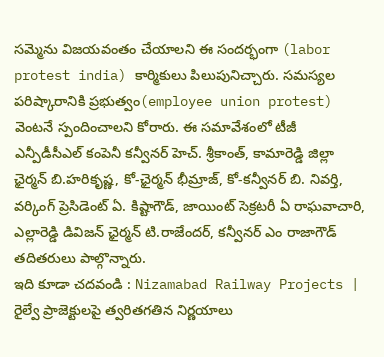సమ్మెను విజయవంతం చేయాలని ఈ సందర్భంగా (labor protest india) కార్మికులు పిలుపునిచ్చారు. సమస్యల పరిష్కారానికి ప్రభుత్వం(employee union protest) వెంటనే స్పందించాలని కోరారు. ఈ సమావేశంలో టీజీ ఎన్పీడీసీఎల్ కంపెనీ కన్వీనర్ హెచ్. శ్రీకాంత్, కామారెడ్డి జిల్లా ఛైర్మన్ బి.హరికృష్ణ, కో-ఛైర్మన్ భీమ్రాజ్, కో-కన్వీనర్ బి. నివర్తి, వర్కింగ్ ప్రెసిడెంట్ ఏ. కిష్టాగౌడ్, జాయింట్ సెక్రటరీ ఏ రాఘవాచారి, ఎల్లారెడ్డి డివిజన్ ఛైర్మన్ టి.రాజేందర్, కన్వీనర్ ఎం రాజాగౌడ్ తదితరులు పాల్గొన్నారు.
ఇది కూడా చదవండి : Nizamabad Railway Projects | రైల్వే ప్రాజెక్టులపై త్వరితగతిన నిర్ణయాలు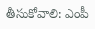తీసుకోవాలి: ఎంపీ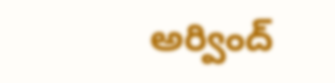అర్వింద్